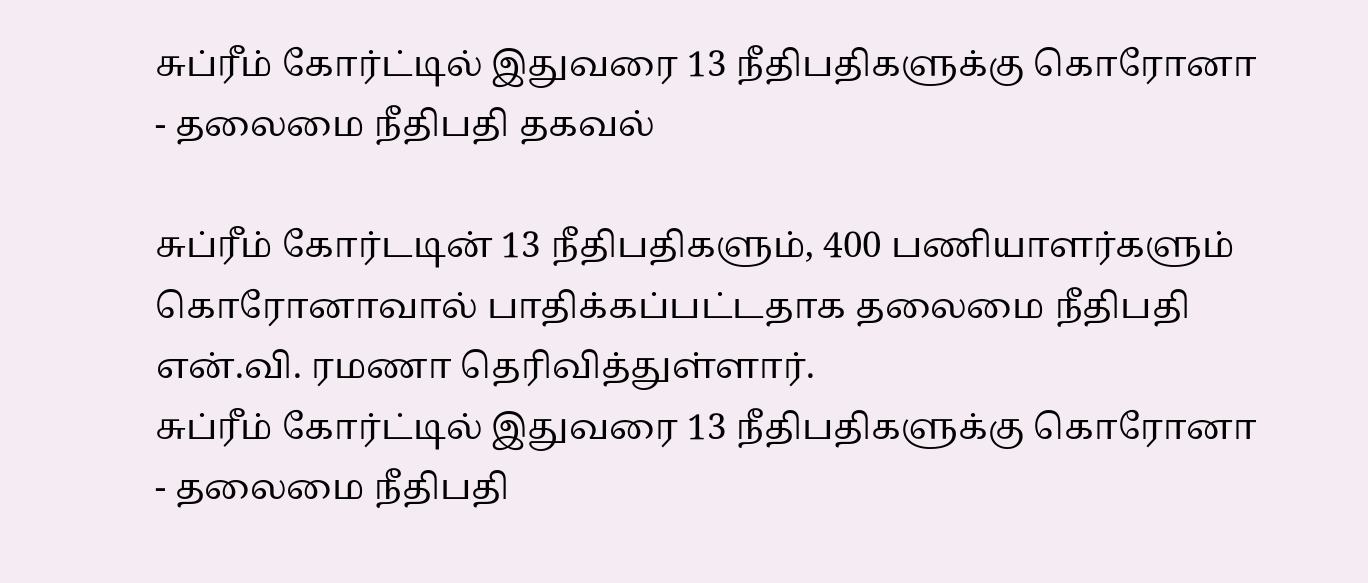சுப்ரீம் கோர்ட்டில் இதுவரை 13 நீதிபதிகளுக்கு கொரோனா - தலைமை நீதிபதி தகவல்

சுப்ரீம் கோர்டடின் 13 நீதிபதிகளும், 400 பணியாளர்களும் கொரோனாவால் பாதிக்கப்பட்டதாக தலைமை நீதிபதி என்.வி. ரமணா தெரிவித்துள்ளார்.
சுப்ரீம் கோர்ட்டில் இதுவரை 13 நீதிபதிகளுக்கு கொரோனா - தலைமை நீதிபதி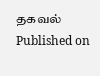தகவல்
Published on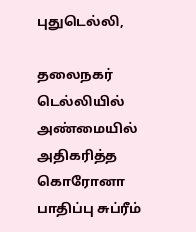புதுடெல்லி,

தலைநகர் டெல்லியில் அண்மையில் அதிகரித்த கொரோனா பாதிப்பு சுப்ரீம்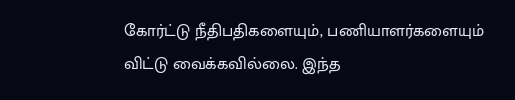கோர்ட்டு நீதிபதிகளையும், பணியாளர்களையும் விட்டு வைக்கவில்லை. இந்த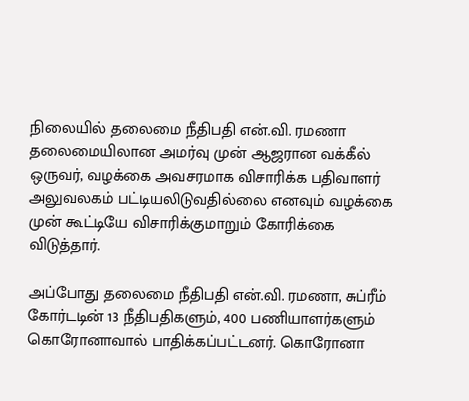நிலையில் தலைமை நீதிபதி என்.வி. ரமணா தலைமையிலான அமர்வு முன் ஆஜரான வக்கீல் ஒருவர், வழக்கை அவசரமாக விசாரிக்க பதிவாளர் அலுவலகம் பட்டியலிடுவதில்லை எனவும் வழக்கை முன் கூட்டியே விசாரிக்குமாறும் கோரிக்கை விடுத்தார்.

அப்போது தலைமை நீதிபதி என்.வி. ரமணா, சுப்ரீம் கோர்டடின் 13 நீதிபதிகளும், 400 பணியாளர்களும் கொரோனாவால் பாதிக்கப்பட்டனர். கொரோனா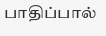பாதிப்பால்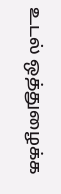உடல் ஒத்துழைக்க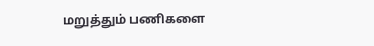மறுத்தும் பணிகளை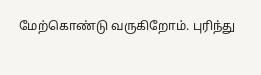மேற்கொண்டு வருகிறோம். புரிந்து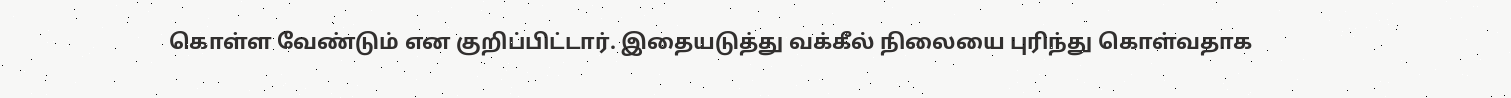கொள்ள வேண்டும் என குறிப்பிட்டார். இதையடுத்து வக்கீல் நிலையை புரிந்து கொள்வதாக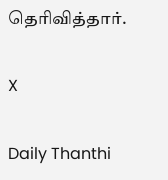தெரிவித்தார்.

X

Daily Thanthi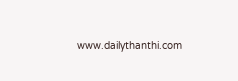www.dailythanthi.com